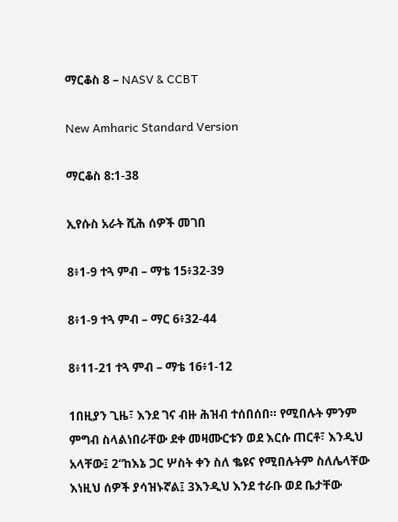ማርቆስ 8 – NASV & CCBT

New Amharic Standard Version

ማርቆስ 8:1-38

ኢየሱስ አራት ሺሕ ሰዎች መገበ

8፥1-9 ተጓ ምብ – ማቴ 15፥32-39

8፥1-9 ተጓ ምብ – ማር 6፥32-44

8፥11-21 ተጓ ምብ – ማቴ 16፥1-12

1በዚያን ጊዜ፣ እንደ ገና ብዙ ሕዝብ ተሰበሰበ። የሚበሉት ምንም ምግብ ስላልነበራቸው ደቀ መዛሙርቱን ወደ እርሱ ጠርቶ፣ እንዲህ አላቸው፤ 2“ከእኔ ጋር ሦስት ቀን ስለ ቈዩና የሚበሉትም ስለሌላቸው እነዚህ ሰዎች ያሳዝኑኛል፤ 3እንዲህ እንደ ተራቡ ወደ ቤታቸው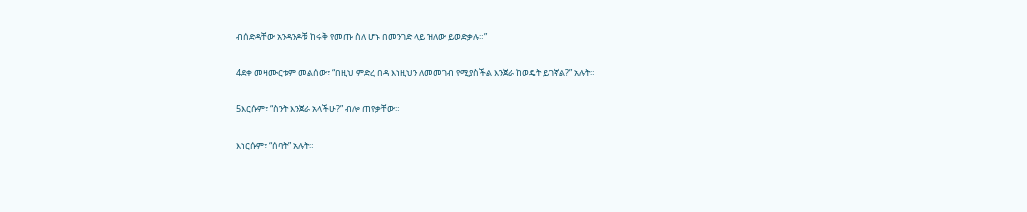ብሰድዳቸው አንዳንዶቹ ከሩቅ የመጡ ስለ ሆኑ በመንገድ ላይ ዝለው ይወድቃሉ።”

4ደቀ መዛሙርቱም መልሰው፣ “በዚህ ምድረ በዳ እነዚህን ለመመገብ የሚያስችል እንጀራ ከወዴት ይገኛል?” አሉት።

5እርሱም፣ “ስንት እንጀራ አላችሁ?” ብሎ ጠየቃቸው።

እነርሱም፣ “ሰባት” አሉት።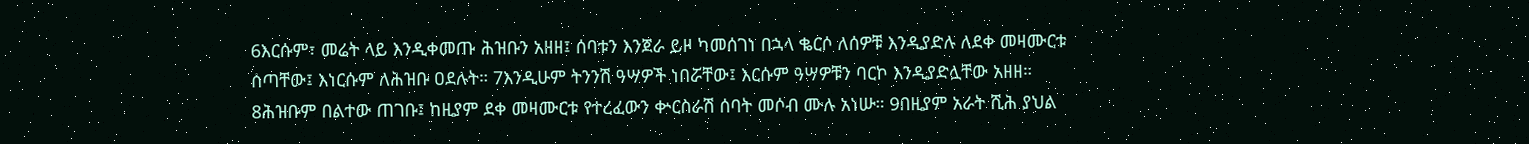6እርሱም፣ መሬት ላይ እንዲቀመጡ ሕዝቡን አዘዘ፤ ሰባቱን እንጀራ ይዞ ካመሰገነ በኋላ ቈርሶ ለሰዎቹ እንዲያድሉ ለደቀ መዛሙርቱ ሰጣቸው፤ እነርሱም ለሕዝቡ ዐደሉት። 7እንዲሁም ትንንሽ ዓሣዎች ነበሯቸው፤ እርሱም ዓሣዎቹን ባርኮ እንዲያድሏቸው አዘዘ። 8ሕዝቡም በልተው ጠገቡ፤ ከዚያም ደቀ መዛሙርቱ የተረፈውን ቍርስራሽ ሰባት መሶብ ሙሉ አነሡ። 9በዚያም አራት ሺሕ ያህል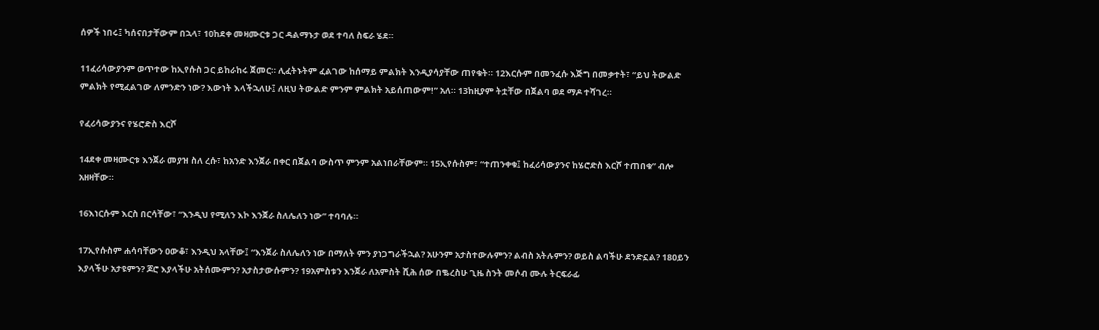ሰዎች ነበሩ፤ ካሰናበታቸውም በኋላ፣ 10ከደቀ መዛሙርቱ ጋር ዳልማኑታ ወደ ተባለ ስፍራ ሄደ።

11ፈሪሳውያንም ወጥተው ከኢየሱስ ጋር ይከራከሩ ጀመር። ሊፈትኑትም ፈልገው ከሰማይ ምልክት እንዲያሳያቸው ጠየቁት። 12እርሱም በመንፈሱ እጅግ በመቃተት፣ “ይህ ትውልድ ምልክት የሚፈልገው ለምንድን ነው? እውነት እላችኋለሁ፤ ለዚህ ትውልድ ምንም ምልክት አይሰጠውም!” አለ። 13ከዚያም ትቷቸው በጀልባ ወደ ማዶ ተሻገረ።

የፈሪሳውያንና የሄሮድስ እርሾ

14ደቀ መዛሙርቱ እንጀራ መያዝ ስለ ረሱ፣ ከአንድ እንጀራ በቀር በጀልባ ውስጥ ምንም አልነበራቸውም። 15ኢየሱስም፣ “ተጠንቀቁ፤ ከፈሪሳውያንና ከሄሮድስ እርሾ ተጠበቁ” ብሎ አዘዛቸው።

16እነርሱም እርስ በርሳቸው፣ “እንዲህ የሚለን እኮ እንጀራ ስለሌለን ነው” ተባባሉ።

17ኢየሱስም ሐሳባቸውን ዐውቆ፣ እንዲህ አላቸው፤ “እንጀራ ስለሌለን ነው በማለት ምን ያነጋግራችኋል? አሁንም አታስተውሉምን? ልብስ አትሉምን? ወይስ ልባችሁ ደንድኗል? 18ዐይን እያላችሁ አታዩምን? ጆሮ እያላችሁ አትሰሙምን? አታስታውሱምን? 19አምስቱን እንጀራ ለአምስት ሺሕ ሰው በቈረስሁ ጊዜ ስንት መሶብ ሙሉ ትርፍራፊ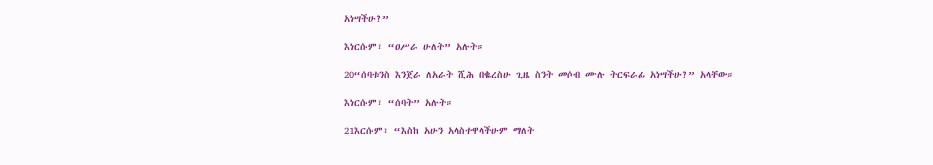አነሣችሁ?”

እነርሱም፣ “ዐሥራ ሁለት” አሉት።

20“ሰባቱንስ እንጀራ ለአራት ሺሕ በቈረስሁ ጊዜ ስንት መሶብ ሙሉ ትርፍራፊ አነሣችሁ?” አላቸው።

እነርሱም፣ “ሰባት” አሉት።

21እርሱም፣ “እስከ አሁን አላስተዋላችሁም ማለት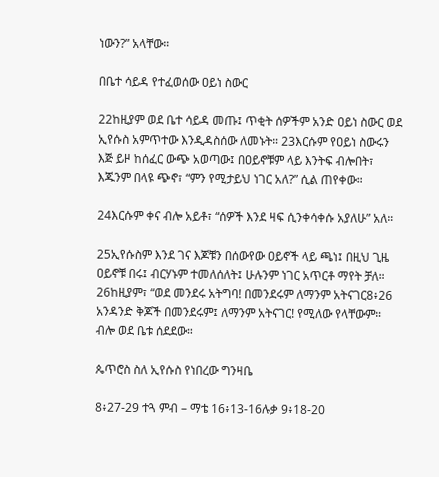ነውን?” አላቸው።

በቤተ ሳይዳ የተፈወሰው ዐይነ ስውር

22ከዚያም ወደ ቤተ ሳይዳ መጡ፤ ጥቂት ሰዎችም አንድ ዐይነ ስውር ወደ ኢየሱስ አምጥተው እንዲዳስሰው ለመኑት። 23እርሱም የዐይነ ስውሩን እጅ ይዞ ከሰፈር ውጭ አወጣው፤ በዐይኖቹም ላይ እንትፍ ብሎበት፣ እጁንም በላዩ ጭኖ፣ “ምን የሚታይህ ነገር አለ?” ሲል ጠየቀው።

24እርሱም ቀና ብሎ አይቶ፣ “ሰዎች እንደ ዛፍ ሲንቀሳቀሱ አያለሁ” አለ።

25ኢየሱስም እንደ ገና እጆቹን በሰውየው ዐይኖች ላይ ጫነ፤ በዚህ ጊዜ ዐይኖቹ በሩ፤ ብርሃኑም ተመለሰለት፤ ሁሉንም ነገር አጥርቶ ማየት ቻለ። 26ከዚያም፣ “ወደ መንደሩ አትግባ! በመንደሩም ለማንም አትናገር8፥26 አንዳንድ ቅጆች በመንደሩም፤ ለማንም አትናገር! የሚለው የላቸውም። ብሎ ወደ ቤቱ ሰደደው።

ጴጥሮስ ስለ ኢየሱስ የነበረው ግንዛቤ

8፥27-29 ተጓ ምብ – ማቴ 16፥13-16ሉቃ 9፥18-20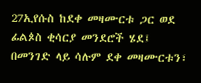27ኢየሱስ ከደቀ መዛሙርቱ ጋር ወደ ፊልጶስ ቂሳርያ መንደሮች ሄደ፤ በመንገድ ላይ ሳሉም ደቀ መዛሙርቱን፣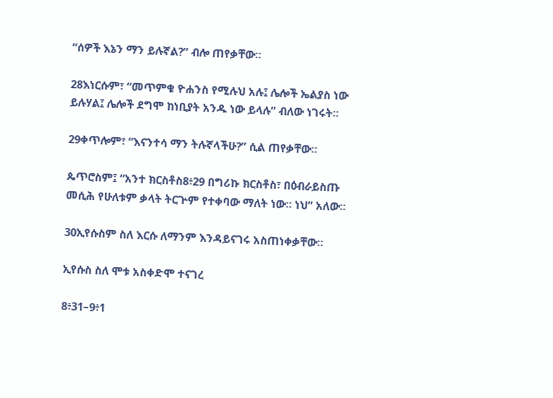“ሰዎች እኔን ማን ይሉኛል?” ብሎ ጠየቃቸው።

28እነርሱም፣ “መጥምቁ ዮሐንስ የሚሉህ አሉ፤ ሌሎች ኤልያስ ነው ይሉሃል፤ ሌሎች ደግሞ ከነቢያት አንዱ ነው ይላሉ” ብለው ነገሩት።

29ቀጥሎም፣ “እናንተሳ ማን ትሉኛላችሁ?” ሲል ጠየቃቸው።

ጴጥሮስም፤ “አንተ ክርስቶስ8፥29 በግሪኩ ክርስቶስ፣ በዕብራይስጡ መሲሕ የሁለቱም ቃላት ትርጕም የተቀባው ማለት ነው። ነህ” አለው።

30ኢየሱስም ስለ እርሱ ለማንም እንዳይናገሩ አስጠነቀቃቸው።

ኢየሱስ ስለ ሞቱ አስቀድሞ ተናገረ

8፥31–9፥1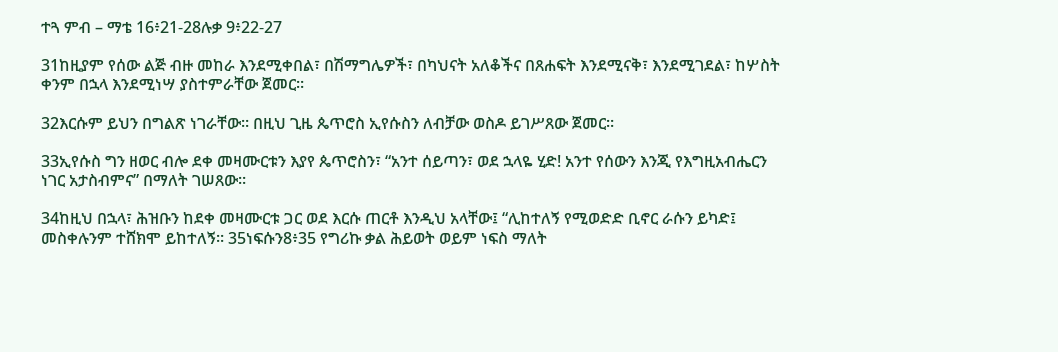ተጓ ምብ – ማቴ 16፥21-28ሉቃ 9፥22-27

31ከዚያም የሰው ልጅ ብዙ መከራ እንደሚቀበል፣ በሽማግሌዎች፣ በካህናት አለቆችና በጸሐፍት እንደሚናቅ፣ እንደሚገደል፣ ከሦስት ቀንም በኋላ እንደሚነሣ ያስተምራቸው ጀመር።

32እርሱም ይህን በግልጽ ነገራቸው። በዚህ ጊዜ ጴጥሮስ ኢየሱስን ለብቻው ወስዶ ይገሥጸው ጀመር።

33ኢየሱስ ግን ዘወር ብሎ ደቀ መዛሙርቱን እያየ ጴጥሮስን፣ “አንተ ሰይጣን፣ ወደ ኋላዬ ሂድ! አንተ የሰውን እንጂ የእግዚአብሔርን ነገር አታስብምና” በማለት ገሠጸው።

34ከዚህ በኋላ፣ ሕዝቡን ከደቀ መዛሙርቱ ጋር ወደ እርሱ ጠርቶ እንዲህ አላቸው፤ “ሊከተለኝ የሚወድድ ቢኖር ራሱን ይካድ፤ መስቀሉንም ተሸክሞ ይከተለኝ። 35ነፍሱን8፥35 የግሪኩ ቃል ሕይወት ወይም ነፍስ ማለት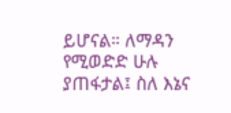ይሆናል። ለማዳን የሚወድድ ሁሉ ያጠፋታል፤ ስለ እኔና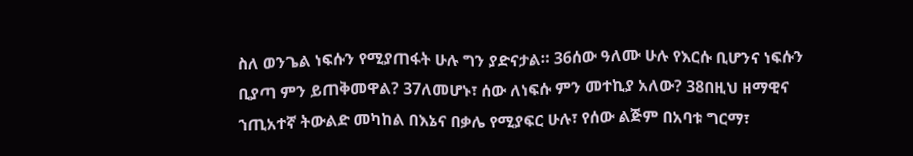ስለ ወንጌል ነፍሱን የሚያጠፋት ሁሉ ግን ያድናታል። 36ሰው ዓለሙ ሁሉ የእርሱ ቢሆንና ነፍሱን ቢያጣ ምን ይጠቅመዋል? 37ለመሆኑ፣ ሰው ለነፍሱ ምን መተኪያ አለው? 38በዚህ ዘማዊና ኀጢአተኛ ትውልድ መካከል በእኔና በቃሌ የሚያፍር ሁሉ፣ የሰው ልጅም በአባቱ ግርማ፣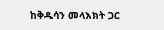ከቅዱሳን መላእክት ጋር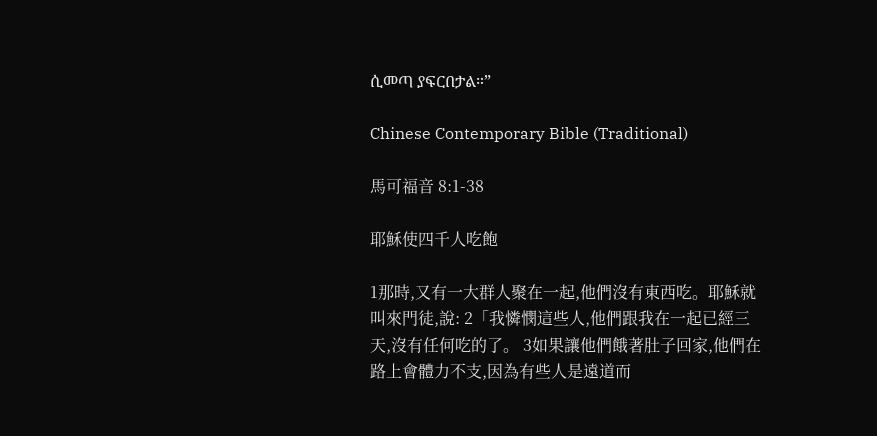ሲመጣ ያፍርበታል።”

Chinese Contemporary Bible (Traditional)

馬可福音 8:1-38

耶穌使四千人吃飽

1那時,又有一大群人聚在一起,他們沒有東西吃。耶穌就叫來門徒,說: 2「我憐憫這些人,他們跟我在一起已經三天,沒有任何吃的了。 3如果讓他們餓著肚子回家,他們在路上會體力不支,因為有些人是遠道而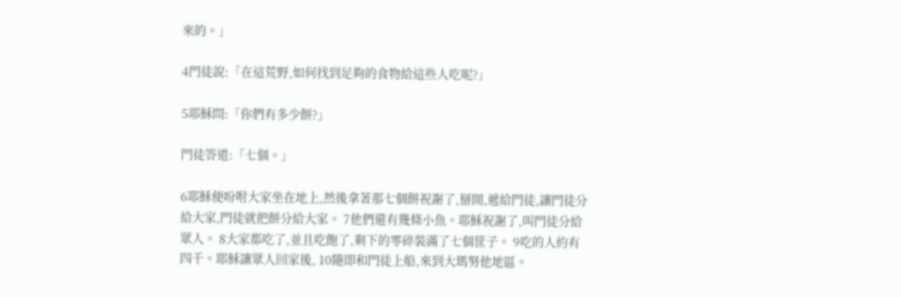來的。」

4門徒說:「在這荒野,如何找到足夠的食物給這些人吃呢?」

5耶穌問:「你們有多少餅?」

門徒答道:「七個。」

6耶穌便吩咐大家坐在地上,然後拿著那七個餅祝謝了,掰開,遞給門徒,讓門徒分給大家,門徒就把餅分給大家。 7他們還有幾條小魚。耶穌祝謝了,叫門徒分給眾人。 8大家都吃了,並且吃飽了,剩下的零碎裝滿了七個筐子。 9吃的人約有四千。耶穌讓眾人回家後, 10隨即和門徒上船,來到大瑪努他地區。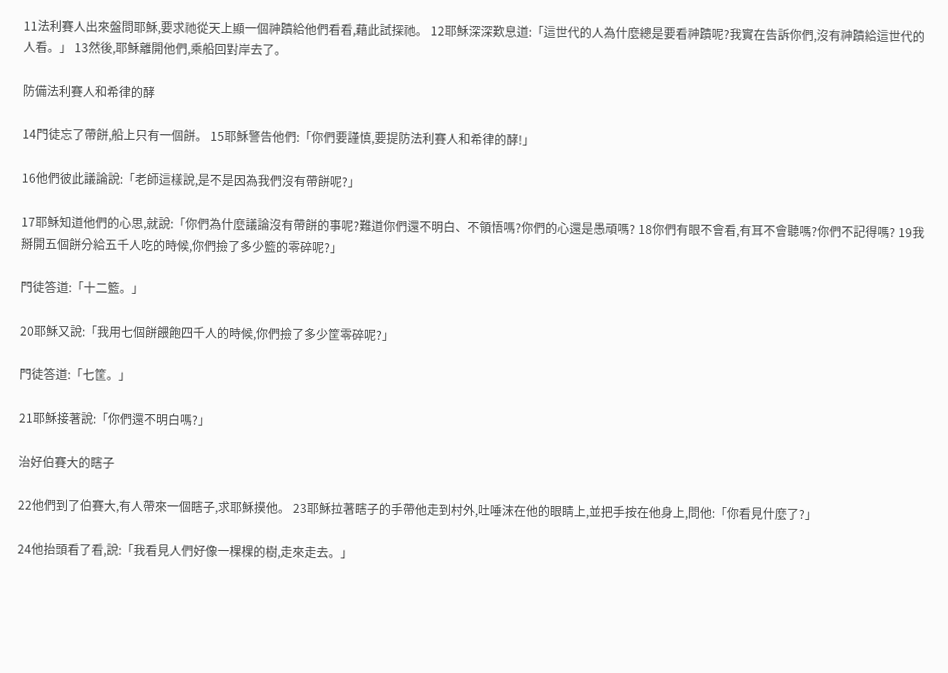11法利賽人出來盤問耶穌,要求祂從天上顯一個神蹟給他們看看,藉此試探祂。 12耶穌深深歎息道:「這世代的人為什麼總是要看神蹟呢?我實在告訴你們,沒有神蹟給這世代的人看。」 13然後,耶穌離開他們,乘船回對岸去了。

防備法利賽人和希律的酵

14門徒忘了帶餅,船上只有一個餅。 15耶穌警告他們:「你們要謹慎,要提防法利賽人和希律的酵!」

16他們彼此議論說:「老師這樣說,是不是因為我們沒有帶餅呢?」

17耶穌知道他們的心思,就說:「你們為什麼議論沒有帶餅的事呢?難道你們還不明白、不領悟嗎?你們的心還是愚頑嗎? 18你們有眼不會看,有耳不會聽嗎?你們不記得嗎? 19我掰開五個餅分給五千人吃的時候,你們撿了多少籃的零碎呢?」

門徒答道:「十二籃。」

20耶穌又說:「我用七個餅餵飽四千人的時候,你們撿了多少筐零碎呢?」

門徒答道:「七筐。」

21耶穌接著說:「你們還不明白嗎?」

治好伯賽大的瞎子

22他們到了伯賽大,有人帶來一個瞎子,求耶穌摸他。 23耶穌拉著瞎子的手帶他走到村外,吐唾沫在他的眼睛上,並把手按在他身上,問他:「你看見什麼了?」

24他抬頭看了看,說:「我看見人們好像一棵棵的樹,走來走去。」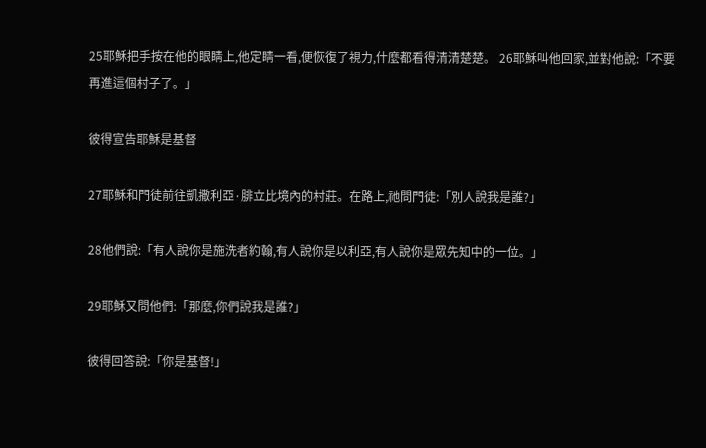25耶穌把手按在他的眼睛上,他定睛一看,便恢復了視力,什麼都看得清清楚楚。 26耶穌叫他回家,並對他說:「不要再進這個村子了。」

彼得宣告耶穌是基督

27耶穌和門徒前往凱撒利亞·腓立比境內的村莊。在路上,祂問門徒:「別人說我是誰?」

28他們說:「有人說你是施洗者約翰,有人說你是以利亞,有人說你是眾先知中的一位。」

29耶穌又問他們:「那麼,你們說我是誰?」

彼得回答說:「你是基督!」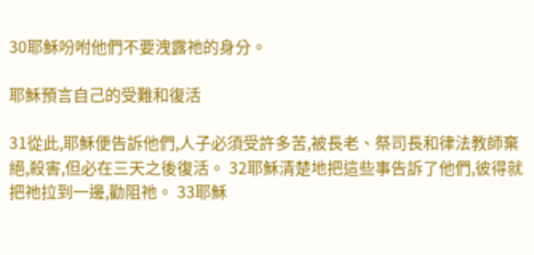30耶穌吩咐他們不要洩露祂的身分。

耶穌預言自己的受難和復活

31從此,耶穌便告訴他們,人子必須受許多苦,被長老、祭司長和律法教師棄絕,殺害,但必在三天之後復活。 32耶穌清楚地把這些事告訴了他們,彼得就把祂拉到一邊,勸阻祂。 33耶穌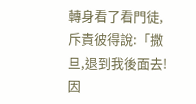轉身看了看門徒,斥責彼得說:「撒旦,退到我後面去!因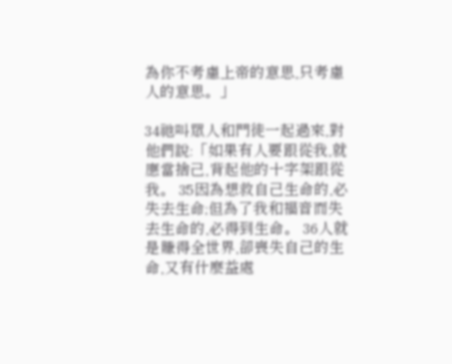為你不考慮上帝的意思,只考慮人的意思。」

34祂叫眾人和門徒一起過來,對他們說:「如果有人要跟從我,就應當捨己,背起他的十字架跟從我。 35因為想救自己生命的,必失去生命;但為了我和福音而失去生命的,必得到生命。 36人就是賺得全世界,卻喪失自己的生命,又有什麼益處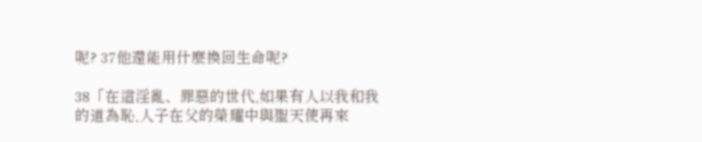呢? 37他還能用什麼換回生命呢?

38「在這淫亂、罪惡的世代,如果有人以我和我的道為恥,人子在父的榮耀中與聖天使再來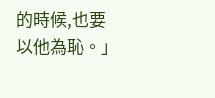的時候,也要以他為恥。」